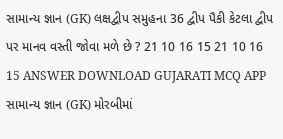સામાન્ય જ્ઞાન (GK) લક્ષદ્વીપ સમુહના 36 દ્વીપ પૈકી કેટલા દ્વીપ પર માનવ વસ્તી જોવા મળે છે ? 21 10 16 15 21 10 16 15 ANSWER DOWNLOAD GUJARATI MCQ APP
સામાન્ય જ્ઞાન (GK) મોરબીમાં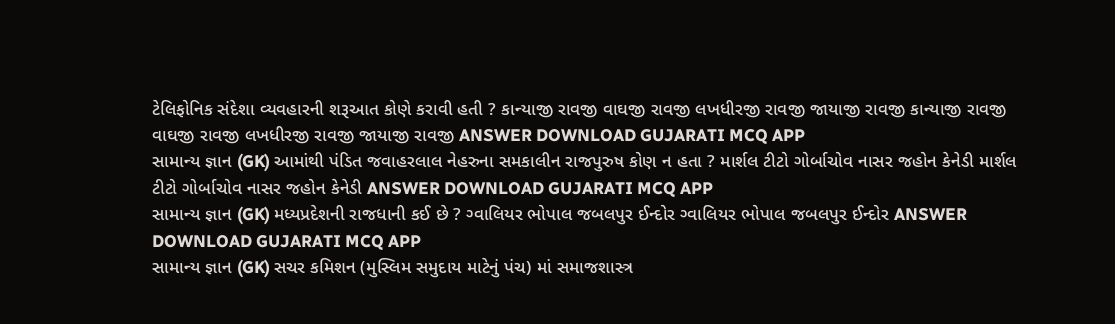ટેલિફોનિક સંદેશા વ્યવહારની શરૂઆત કોણે કરાવી હતી ? કાન્યાજી રાવજી વાઘજી રાવજી લખધીરજી રાવજી જાયાજી રાવજી કાન્યાજી રાવજી વાઘજી રાવજી લખધીરજી રાવજી જાયાજી રાવજી ANSWER DOWNLOAD GUJARATI MCQ APP
સામાન્ય જ્ઞાન (GK) આમાંથી પંડિત જવાહરલાલ નેહરુના સમકાલીન રાજપુરુષ કોણ ન હતા ? માર્શલ ટીટો ગોર્બાચોવ નાસર જહોન કેનેડી માર્શલ ટીટો ગોર્બાચોવ નાસર જહોન કેનેડી ANSWER DOWNLOAD GUJARATI MCQ APP
સામાન્ય જ્ઞાન (GK) મધ્યપ્રદેશની રાજધાની કઈ છે ? ગ્વાલિયર ભોપાલ જબલપુર ઈન્દોર ગ્વાલિયર ભોપાલ જબલપુર ઈન્દોર ANSWER DOWNLOAD GUJARATI MCQ APP
સામાન્ય જ્ઞાન (GK) સચર કમિશન (મુસ્લિમ સમુદાય માટેનું પંચ) માં સમાજશાસ્ત્ર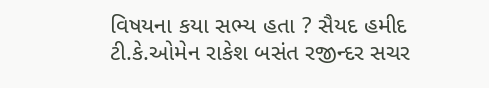વિષયના કયા સભ્ય હતા ? સૈયદ હમીદ ટી.કે.ઓમેન રાકેશ બસંત રજીન્દર સચર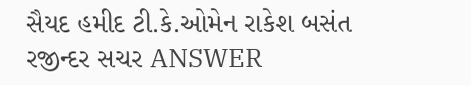સૈયદ હમીદ ટી.કે.ઓમેન રાકેશ બસંત રજીન્દર સચર ANSWER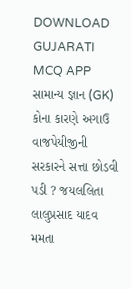DOWNLOAD GUJARATI MCQ APP
સામાન્ય જ્ઞાન (GK) કોના કારણે અગાઉ વાજપેયીજીની સરકારને સત્તા છોડવી પડી ? જયલલિતા લાલુપ્રસાદ યાદવ મમતા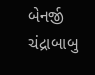બેનર્જી ચંદ્રાબાબુ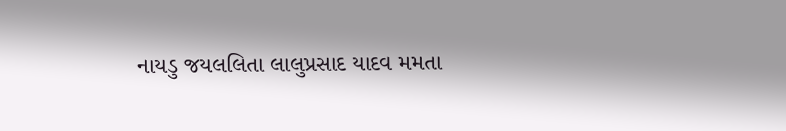નાયડુ જયલલિતા લાલુપ્રસાદ યાદવ મમતા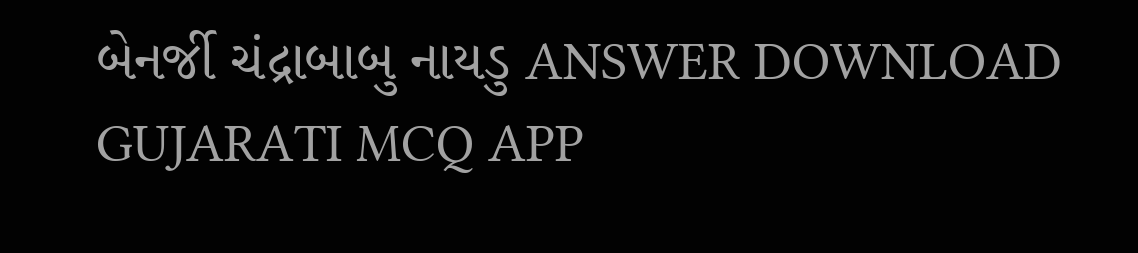બેનર્જી ચંદ્રાબાબુ નાયડુ ANSWER DOWNLOAD GUJARATI MCQ APP